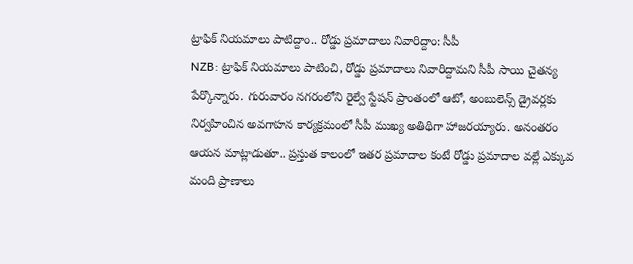ట్రాఫిక్ నియమాలు పాటిద్దాం.. రోడ్డు ప్రమాదాలు నివారిద్దాం: సీపీ
NZB: ట్రాఫిక్ నియమాలు పాటించి, రోడ్డు ప్రమాదాలు నివారిద్దామని సీపీ సాయి చైతన్య పేర్కొన్నారు. గురువారం నగరంలోని రైల్వే స్టేషన్ ప్రాంతంలో ఆటో, అంబులెన్స్ డ్రైవర్లకు నిర్వహించిన అవగాహన కార్యక్రమంలో సీపీ ముఖ్య అతిథిగా హాజరయ్యారు. అనంతరం ఆయన మాట్లాడుతూ.. ప్రస్తుత కాలంలో ఇతర ప్రమాదాల కంటే రోడ్డు ప్రమాదాల వల్లే ఎక్కువ మంది ప్రాణాలు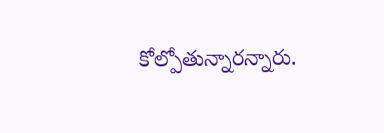కోల్పోతున్నారన్నారు.